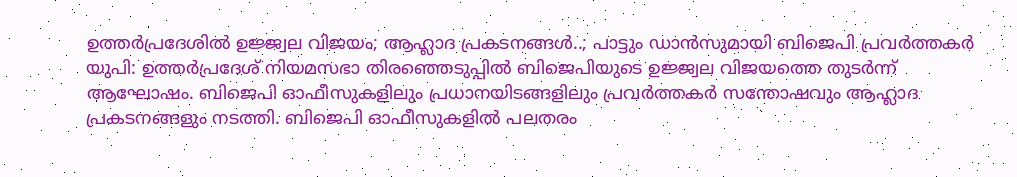ഉത്തർപ്രദേശിൽ ഉജ്ജ്വല വിജയം; ആഹ്ലാദ പ്രകടനങ്ങൾ..; പാട്ടും ഡാൻസുമായി ബിജെപി പ്രവർത്തകർ
യുപി: ഉത്തർപ്രദേശ് നിയമസഭാ തിരഞ്ഞെടുപ്പിൽ ബിജെപിയുടെ ഉജ്ജ്വല വിജയത്തെ തുടർന്ന് ആഘോഷം. ബിജെപി ഓഫീസുകളിലും പ്രധാനയിടങ്ങളിലും പ്രവർത്തകർ സന്തോഷവും ആഹ്ലാദ പ്രകടനങ്ങളും നടത്തി. ബിജെപി ഓഫീസുകളിൽ പലതരം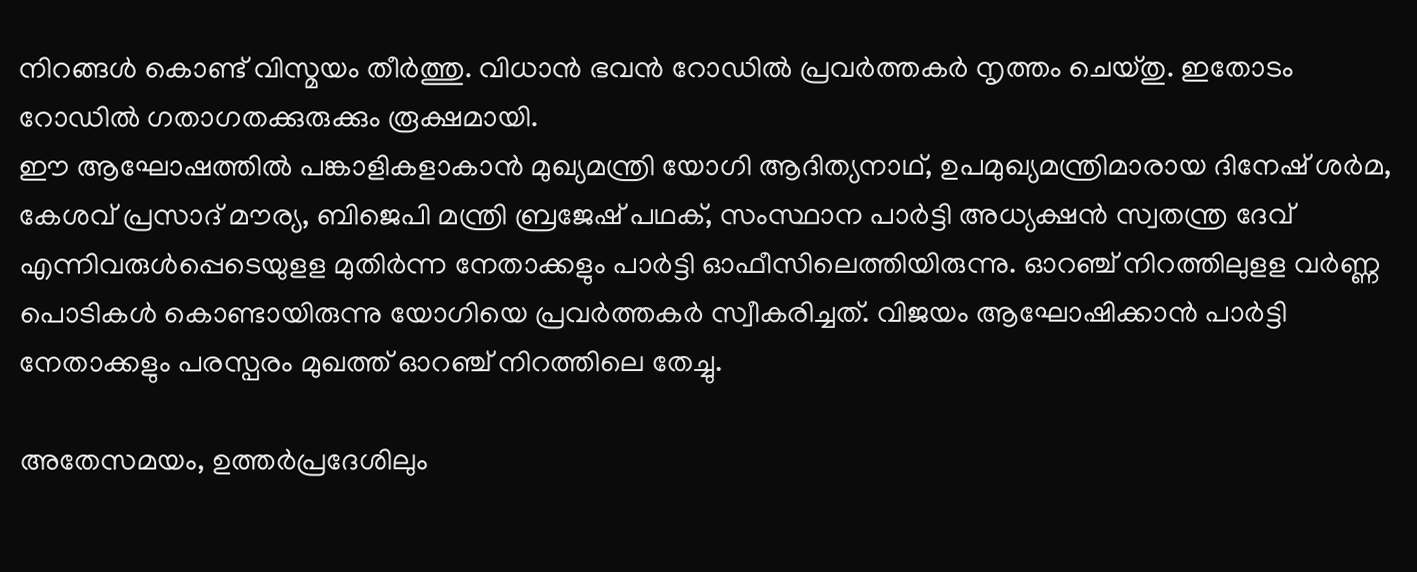നിറങ്ങൾ കൊണ്ട് വിസ്മയം തീർത്തു. വിധാൻ ഭവൻ റോഡിൽ പ്രവർത്തകർ നൃത്തം ചെയ്തു. ഇതോടം റോഡിൽ ഗതാഗതക്കുരുക്കും രൂക്ഷമായി.
ഈ ആഘോഷത്തിൽ പങ്കാളികളാകാൻ മുഖ്യമന്ത്രി യോഗി ആദിത്യനാഥ്, ഉപമുഖ്യമന്ത്രിമാരായ ദിനേഷ് ശർമ, കേശവ് പ്രസാദ് മൗര്യ, ബിജെപി മന്ത്രി ബ്രജേഷ് പഥക്, സംസ്ഥാന പാർട്ടി അധ്യക്ഷൻ സ്വതന്ത്ര ദേവ് എന്നിവരുൾപ്പെടെയുളള മുതിർന്ന നേതാക്കളും പാർട്ടി ഓഫീസിലെത്തിയിരുന്നു. ഓറഞ്ച് നിറത്തിലുളള വർണ്ണ പൊടികൾ കൊണ്ടായിരുന്നു യോഗിയെ പ്രവർത്തകർ സ്വീകരിച്ചത്. വിജയം ആഘോഷിക്കാൻ പാർട്ടി നേതാക്കളും പരസ്പരം മുഖത്ത് ഓറഞ്ച് നിറത്തിലെ തേച്ചു.

അതേസമയം, ഉത്തർപ്രദേശിലും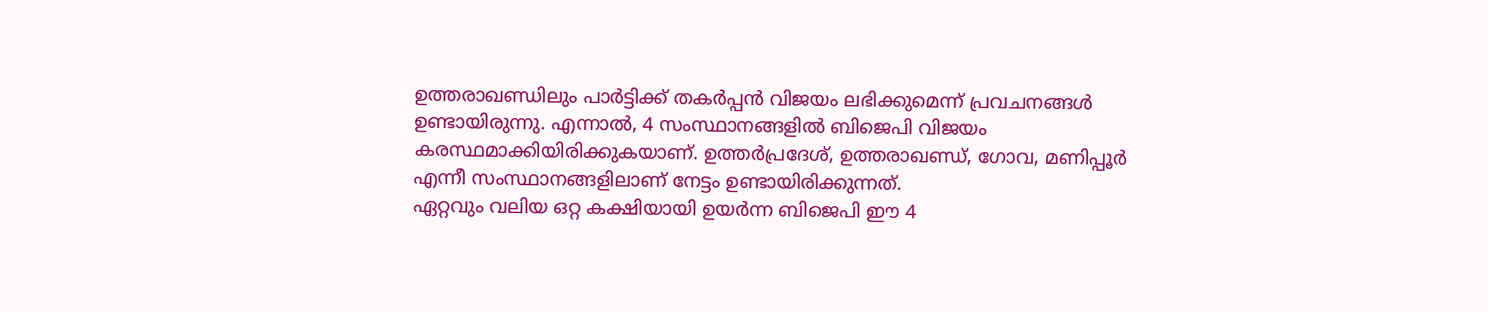ഉത്തരാഖണ്ഡിലും പാർട്ടിക്ക് തകർപ്പൻ വിജയം ലഭിക്കുമെന്ന് പ്രവചനങ്ങൾ ഉണ്ടായിരുന്നു. എന്നാൽ, 4 സംസ്ഥാനങ്ങളിൽ ബിജെപി വിജയം കരസ്ഥമാക്കിയിരിക്കുകയാണ്. ഉത്തർപ്രദേശ്, ഉത്തരാഖണ്ഡ്, ഗോവ, മണിപ്പൂർ എന്നീ സംസ്ഥാനങ്ങളിലാണ് നേട്ടം ഉണ്ടായിരിക്കുന്നത്.
ഏറ്റവും വലിയ ഒറ്റ കക്ഷിയായി ഉയർന്ന ബിജെപി ഈ 4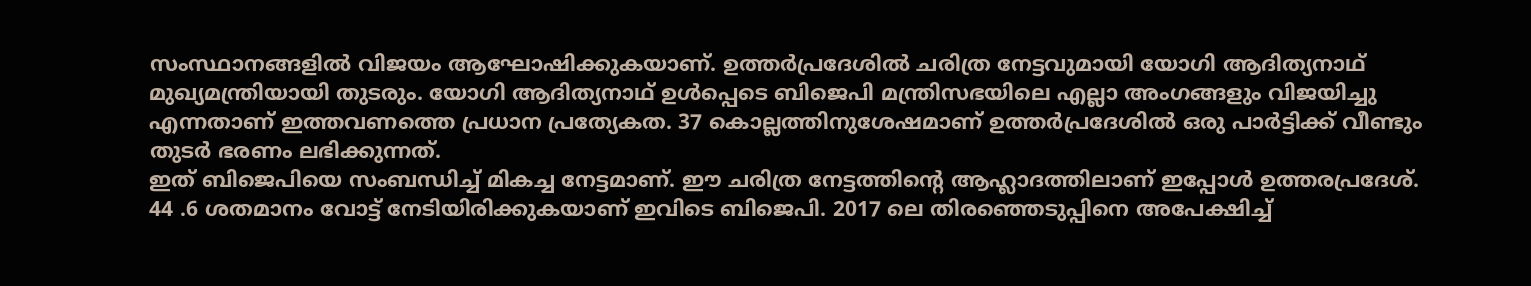സംസ്ഥാനങ്ങളിൽ വിജയം ആഘോഷിക്കുകയാണ്. ഉത്തർപ്രദേശിൽ ചരിത്ര നേട്ടവുമായി യോഗി ആദിത്യനാഥ് മുഖ്യമന്ത്രിയായി തുടരും. യോഗി ആദിത്യനാഥ് ഉൾപ്പെടെ ബിജെപി മന്ത്രിസഭയിലെ എല്ലാ അംഗങ്ങളും വിജയിച്ചു എന്നതാണ് ഇത്തവണത്തെ പ്രധാന പ്രത്യേകത. 37 കൊല്ലത്തിനുശേഷമാണ് ഉത്തർപ്രദേശിൽ ഒരു പാർട്ടിക്ക് വീണ്ടും തുടർ ഭരണം ലഭിക്കുന്നത്.
ഇത് ബിജെപിയെ സംബന്ധിച്ച് മികച്ച നേട്ടമാണ്. ഈ ചരിത്ര നേട്ടത്തിന്റെ ആഹ്ലാദത്തിലാണ് ഇപ്പോൾ ഉത്തരപ്രദേശ്. 44 .6 ശതമാനം വോട്ട് നേടിയിരിക്കുകയാണ് ഇവിടെ ബിജെപി. 2017 ലെ തിരഞ്ഞെടുപ്പിനെ അപേക്ഷിച്ച്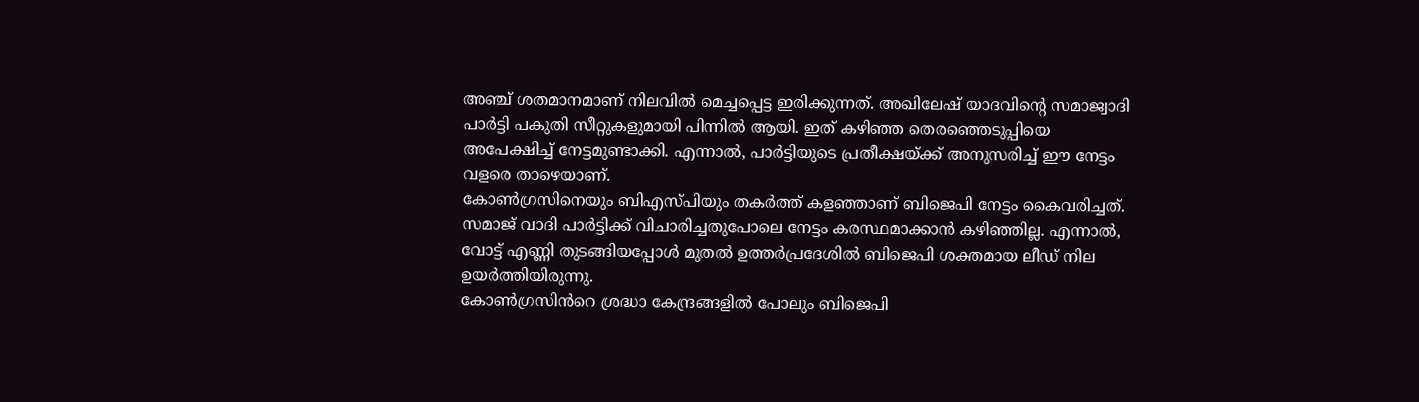അഞ്ച് ശതമാനമാണ് നിലവിൽ മെച്ചപ്പെട്ട ഇരിക്കുന്നത്. അഖിലേഷ് യാദവിന്റെ സമാജ്വാദി പാർട്ടി പകുതി സീറ്റുകളുമായി പിന്നിൽ ആയി. ഇത് കഴിഞ്ഞ തെരഞ്ഞെടുപ്പിയെ അപേക്ഷിച്ച് നേട്ടമുണ്ടാക്കി. എന്നാൽ, പാർട്ടിയുടെ പ്രതീക്ഷയ്ക്ക് അനുസരിച്ച് ഈ നേട്ടം വളരെ താഴെയാണ്.
കോൺഗ്രസിനെയും ബിഎസ്പിയും തകർത്ത് കളഞ്ഞാണ് ബിജെപി നേട്ടം കൈവരിച്ചത്. സമാജ് വാദി പാർട്ടിക്ക് വിചാരിച്ചതുപോലെ നേട്ടം കരസ്ഥമാക്കാൻ കഴിഞ്ഞില്ല. എന്നാൽ, വോട്ട് എണ്ണി തുടങ്ങിയപ്പോൾ മുതൽ ഉത്തർപ്രദേശിൽ ബിജെപി ശക്തമായ ലീഡ് നില ഉയർത്തിയിരുന്നു.
കോൺഗ്രസിൻറെ ശ്രദ്ധാ കേന്ദ്രങ്ങളിൽ പോലും ബിജെപി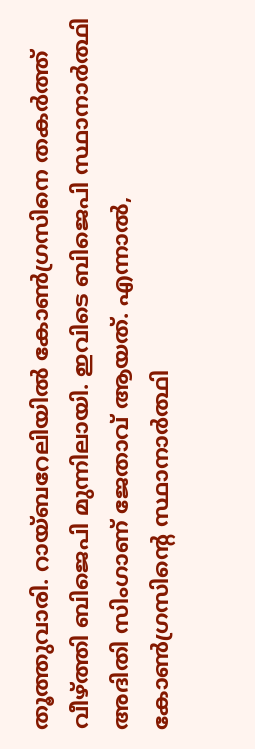തൂത്തുവാരി. റായ്ബറേലിയിൽ കോൺഗ്രസിനെ തകർത്ത് വീഴ്ത്തി ബിജെപി മുന്നിലായി. ഇവിടെ ബിജെപി സ്ഥാനാർത്ഥി അദിതി സിംഗാണ് ജേതാവ് ആയത്. എന്നാൽ, കോൺഗ്രസിന്റെ സ്ഥാനാർത്ഥി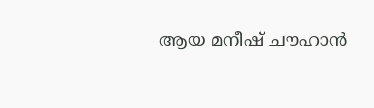ആയ മനീഷ് ചൗഹാൻ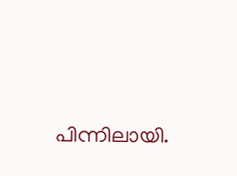പിന്നിലായി.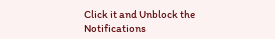Click it and Unblock the Notifications